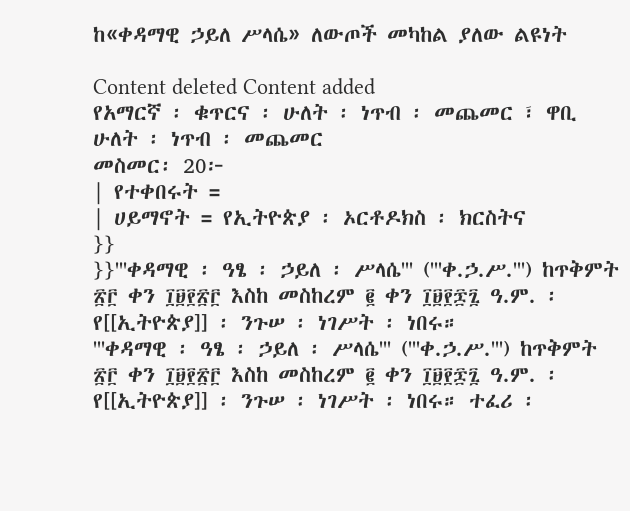ከ«ቀዳማዊ ኃይለ ሥላሴ» ለውጦች መካከል ያለው ልዩነት

Content deleted Content added
የአማርኛ ፡ ቁጥርና ፡ ሁለት ፡ ነጥብ ፡ መጨመር ፣ ዋቢ
ሁለት ፡ ነጥብ ፡ መጨመር
መስመር፡ 20፦
| የተቀበሩት =
| ሀይማኖት = የኢትዮጵያ ፡ ኦርቶዶክስ ፡ ክርስትና
}}
}}'''ቀዳማዊ ፡ ዓፄ ፡ ኃይለ ፡ ሥላሴ''' ('''ቀ.ኃ.ሥ.''') ከጥቅምት ፳፫ ቀን ፲፱፻፳፫ እስከ መስከረም ፪ ቀን ፲፱፻፷፯ ዓ.ም. ፡ የ[[ኢትዮጵያ]] ፡ ንጉሠ ፡ ነገሥት ፡ ነበሩ።
'''ቀዳማዊ ፡ ዓፄ ፡ ኃይለ ፡ ሥላሴ''' ('''ቀ.ኃ.ሥ.''') ከጥቅምት ፳፫ ቀን ፲፱፻፳፫ እስከ መስከረም ፪ ቀን ፲፱፻፷፯ ዓ.ም. ፡ የ[[ኢትዮጵያ]] ፡ ንጉሠ ፡ ነገሥት ፡ ነበሩ። ተፈሪ ፡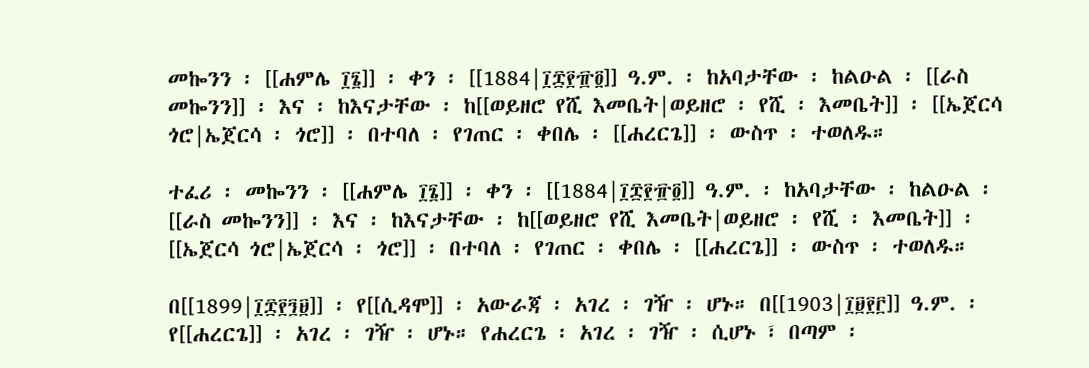መኰንን ፡ [[ሐምሌ ፲፮]] ፡ ቀን ፡ [[1884|፲፰፻፹፬]] ዓ.ም. ፡ ከአባታቸው ፡ ከልዑል ፡ [[ራስ መኰንን]] ፡ እና ፡ ከእናታቸው ፡ ከ[[ወይዘሮ የሺ እመቤት|ወይዘሮ ፡ የሺ ፡ እመቤት]] ፡ [[ኤጀርሳ ጎሮ|ኤጀርሳ ፡ ጎሮ]] ፡ በተባለ ፡ የገጠር ፡ ቀበሌ ፡ [[ሐረርጌ]] ፡ ውስጥ ፡ ተወለዱ።

ተፈሪ ፡ መኰንን ፡ [[ሐምሌ ፲፮]] ፡ ቀን ፡ [[1884|፲፰፻፹፬]] ዓ.ም. ፡ ከአባታቸው ፡ ከልዑል ፡ [[ራስ መኰንን]] ፡ እና ፡ ከእናታቸው ፡ ከ[[ወይዘሮ የሺ እመቤት|ወይዘሮ ፡ የሺ ፡ እመቤት]] ፡ [[ኤጀርሳ ጎሮ|ኤጀርሳ ፡ ጎሮ]] ፡ በተባለ ፡ የገጠር ፡ ቀበሌ ፡ [[ሐረርጌ]] ፡ ውስጥ ፡ ተወለዱ።

በ[[1899|፲፰፻፺፱]] ፡ የ[[ሲዳሞ]] ፡ አውራጃ ፡ አገረ ፡ ገዥ ፡ ሆኑ። በ[[1903|፲፱፻፫]] ዓ.ም. ፡ የ[[ሐረርጌ]] ፡ አገረ ፡ ገዥ ፡ ሆኑ። የሐረርጌ ፡ አገረ ፡ ገዥ ፡ ሲሆኑ ፣ በጣም ፡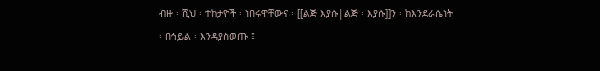ብዙ ፡ ሺህ ፡ ተከታዮች ፡ ነበሩዋቸውና ፡ [[ልጅ እያሱ|ልጅ ፡ እያሱ]]ን ፡ ከእንደራሴነት ፡ በኅይል ፡ እንዳያስወጡ ፤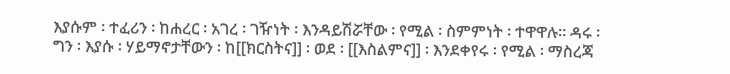እያሱም ፡ ተፈሪን ፡ ከሐረር ፡ አገረ ፡ ገዥነት ፡ እንዳይሽሯቸው ፡ የሚል ፡ ስምምነት ፡ ተዋዋሉ። ዳሩ ፡ ግን ፡ እያሱ ፡ ሃይማኖታቸውን ፡ ከ[[ክርስትና]] ፡ ወደ ፡ [[እስልምና]] ፡ እንደቀየሩ ፡ የሚል ፡ ማስረጃ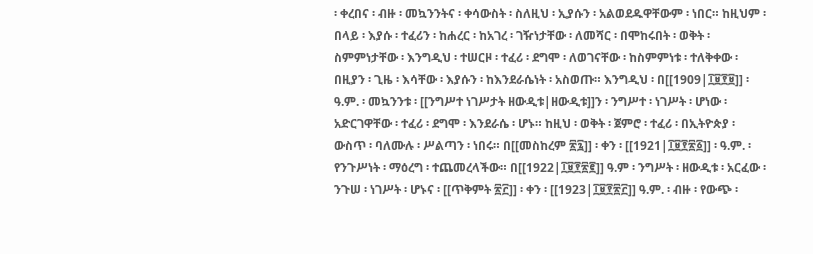፡ ቀረበና ፡ ብዙ ፡ መኳንንትና ፡ ቀሳውስት ፡ ስለዚህ ፡ ኢያሱን ፡ አልወደዱዋቸውም ፡ ነበር። ከዚህም ፡ በላይ ፡ እያሱ ፡ ተፈሪን ፡ ከሐረር ፡ ከአገረ ፡ ገዥነታቸው ፡ ለመሻር ፡ በሞከሩበት ፡ ወቅት ፡ ስምምነታቸው ፡ እንግዲህ ፡ ተሠርዞ ፡ ተፈሪ ፡ ደግሞ ፡ ለወገናቸው ፡ ከስምምነቱ ፡ ተለቅቀው ፡ በዚያን ፡ ጊዜ ፡ እሳቸው ፡ እያሱን ፡ ከእንደራሴነት ፡ አስወጡ። እንግዲህ ፡ በ[[1909|፲፱፻፱]] ፡ ዓ.ም. ፡ መኳንንቱ ፡ [[ንግሥተ ነገሥታት ዘውዲቱ|ዘውዲቱ]]ን ፡ ንግሥተ ፡ ነገሥት ፡ ሆነው ፡ አድርገዋቸው ፡ ተፈሪ ፡ ደግሞ ፡ እንደራሴ ፡ ሆኑ። ከዚህ ፡ ወቅት ፡ ጀምሮ ፡ ተፈሪ ፡ በኢትዮጵያ ፡ ውስጥ ፡ ባለሙሉ ፡ ሥልጣን ፡ ነበሩ። በ[[መስከረም ፳፯]] ፡ ቀን ፡ [[1921|፲፱፻፳፩]] ፡ ዓ.ም. ፡ የንጉሥነት ፡ ማዕረግ ፡ ተጨመረላችው። በ[[1922|፲፱፻፳፪]] ዓ.ም ፡ ንግሥት ፡ ዘውዲቱ ፡ አርፈው ፡ ንጉሠ ፡ ነገሥት ፡ ሆኑና ፡ [[ጥቅምት ፳፫]] ፡ ቀን ፡ [[1923|፲፱፻፳፫]] ዓ.ም. ፡ ብዙ ፡ የውጭ ፡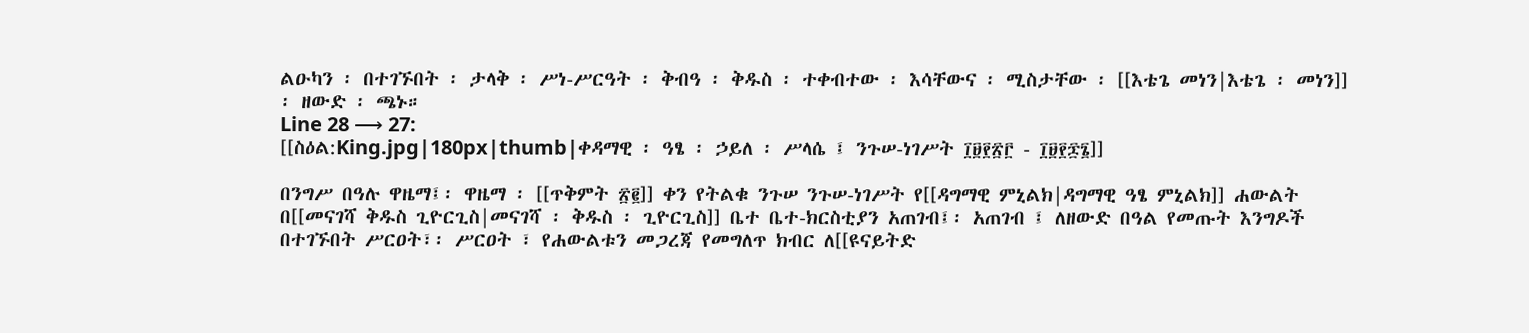ልዑካን ፡ በተገኙበት ፡ ታላቅ ፡ ሥነ-ሥርዓት ፡ ቅብዓ ፡ ቅዱስ ፡ ተቀብተው ፡ እሳቸውና ፡ ሚስታቸው ፡ [[እቴጌ መነን|እቴጌ ፡ መነን]] ፡ ዘውድ ፡ ጫኑ።
Line 28 ⟶ 27:
[[ስዕል:King.jpg|180px|thumb|ቀዳማዊ ፡ ዓፄ ፡ ኃይለ ፡ ሥላሴ ፤ ንጉሠ-ነገሥት ፲፱፻፳፫ - ፲፱፻፷፮]]

በንግሥ በዓሉ ዋዜማ፤፡ ዋዜማ ፡ [[ጥቅምት ፳፪]] ቀን የትልቁ ንጉሠ ንጉሠ-ነገሥት የ[[ዳግማዊ ምኒልክ|ዳግማዊ ዓፄ ምኒልክ]] ሐውልት በ[[መናገሻ ቅዱስ ጊዮርጊስ|መናገሻ ፡ ቅዱስ ፡ ጊዮርጊስ]] ቤተ ቤተ-ክርስቲያን አጠገብ፤፡ አጠገብ ፤ ለዘውድ በዓል የመጡት እንግዶች በተገኙበት ሥርዐት፣፡ ሥርዐት ፣ የሐውልቱን መጋረጃ የመግለጥ ክብር ለ[[ዩናይትድ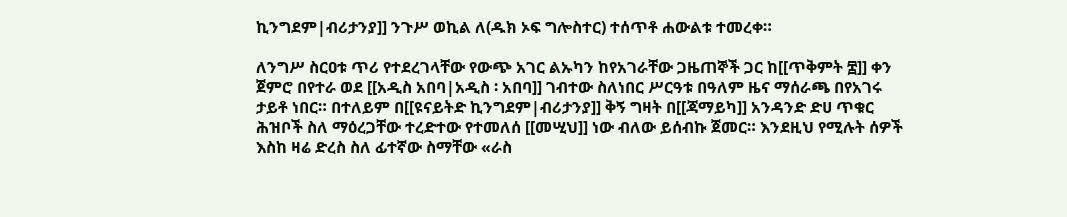ኪንግደም|ብሪታንያ]] ንጉሥ ወኪል ለ(ዱክ ኦፍ ግሎስተር) ተሰጥቶ ሐውልቱ ተመረቀ።

ለንግሥ ስርዐቱ ጥሪ የተደረገላቸው የውጭ አገር ልኡካን ከየአገራቸው ጋዜጠኞች ጋር ከ[[ጥቅምት ፰]] ቀን ጀምሮ በየተራ ወደ [[አዲስ አበባ|አዲስ ፡ አበባ]] ገብተው ስለነበር ሥርዓቱ በዓለም ዜና ማሰራጫ በየአገሩ ታይቶ ነበር። በተለይም በ[[ዩናይትድ ኪንግደም|ብሪታንያ]] ቅኝ ግዛት በ[[ጃማይካ]] አንዳንድ ድሀ ጥቁር ሕዝቦች ስለ ማዕረጋቸው ተረድተው የተመለሰ [[መሢህ]] ነው ብለው ይሰብኩ ጀመር። እንደዚህ የሚሉት ሰዎች እስከ ዛሬ ድረስ ስለ ፊተኛው ስማቸው «ራስ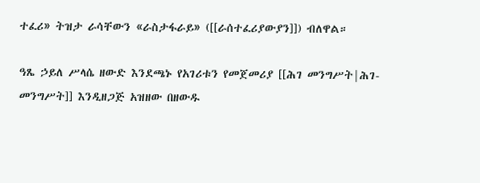ተፈሪ» ትዝታ ራሳቸውን «ራስታፋራይ» ([[ራሰተፈሪያውያን]]) ብለዋል።

ዓጼ ኃይለ ሥላሴ ዘውድ እንደጫኑ የአገሪቱን የመጀመሪያ [[ሕገ መንግሥት|ሕገ-መንግሥት]] እንዲዘጋጅ አዝዘው በዘውዱ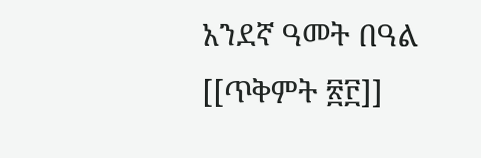አንደኛ ዓመት በዓል [[ጥቅምት ፳፫]]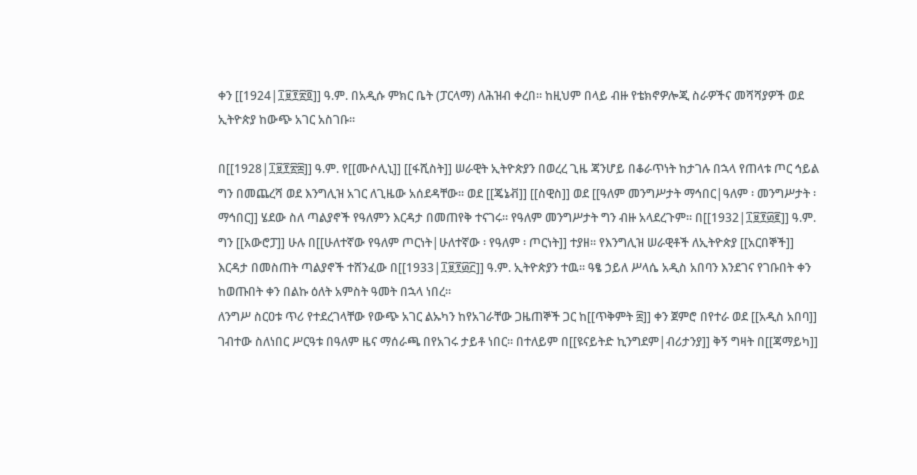ቀን [[1924|፲፱፻፳፬]] ዓ.ም. በአዲሱ ምክር ቤት (ፓርላማ) ለሕዝብ ቀረበ። ከዚህም በላይ ብዙ የቴክኖዎሎጂ ስራዎችና መሻሻያዎች ወደ ኢትዮጵያ ከውጭ አገር አስገቡ።

በ[[1928|፲፱፻፳፰]] ዓ.ም. የ[[ሙሶሊኒ]] [[ፋሺስት]] ሠራዊት ኢትዮጵያን በወረረ ጊዜ ጃንሆይ በቆራጥነት ከታገሉ በኋላ የጠላቱ ጦር ኅይል ግን በመጨረሻ ወደ እንግሊዝ አገር ለጊዜው አሰደዳቸው። ወደ [[ጄኔቭ]] [[ስዊስ]] ወደ [[ዓለም መንግሥታት ማኅበር|ዓለም ፡ መንግሥታት ፡ ማኅበር]] ሄደው ስለ ጣልያኖች የዓለምን እርዳታ በመጠየቅ ተናገሩ። የዓለም መንግሥታት ግን ብዙ አላደረጉም። በ[[1932|፲፱፻፴፪]] ዓ.ም. ግን [[አውሮፓ]] ሁሉ በ[[ሁለተኛው የዓለም ጦርነት|ሁለተኛው ፡ የዓለም ፡ ጦርነት]] ተያዘ። የእንግሊዝ ሠራዊቶች ለኢትዮጵያ [[አርበኞች]] እርዳታ በመስጠት ጣልያኖች ተሸንፈው በ[[1933|፲፱፻፴፫]] ዓ.ም. ኢትዮጵያን ተዉ። ዓፄ ኃይለ ሥላሴ አዲስ አበባን እንደገና የገቡበት ቀን ከወጡበት ቀን በልኩ ዕለት አምስት ዓመት በኋላ ነበረ።
ለንግሥ ስርዐቱ ጥሪ የተደረገላቸው የውጭ አገር ልኡካን ከየአገራቸው ጋዜጠኞች ጋር ከ[[ጥቅምት ፰]] ቀን ጀምሮ በየተራ ወደ [[አዲስ አበባ]] ገብተው ስለነበር ሥርዓቱ በዓለም ዜና ማሰራጫ በየአገሩ ታይቶ ነበር። በተለይም በ[[ዩናይትድ ኪንግደም|ብሪታንያ]] ቅኝ ግዛት በ[[ጃማይካ]]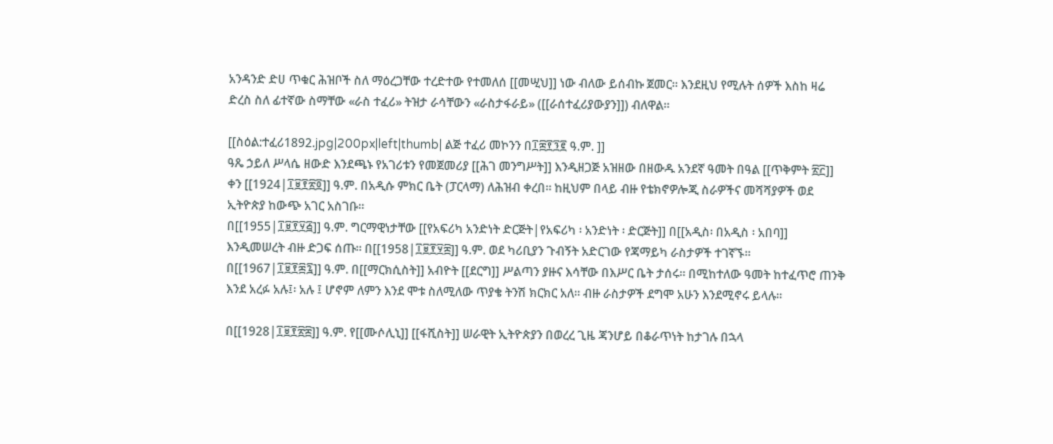አንዳንድ ድሀ ጥቁር ሕዝቦች ስለ ማዕረጋቸው ተረድተው የተመለሰ [[መሢህ]] ነው ብለው ይሰብኩ ጀመር። እንደዚህ የሚሉት ሰዎች እስከ ዛሬ ድረስ ስለ ፊተኛው ስማቸው «ራስ ተፈሪ» ትዝታ ራሳቸውን «ራስታፋራይ» ([[ራሰተፈሪያውያን]]) ብለዋል።

[[ስዕል:ተፈሪ1892.jpg|200px|left|thumb| ልጅ ተፈሪ መኮንን በ፲፰፻፺፪ ዓ.ም. ]]
ዓጼ ኃይለ ሥላሴ ዘውድ እንደጫኑ የአገሪቱን የመጀመሪያ [[ሕገ መንግሥት]] እንዲዘጋጅ አዝዘው በዘውዱ አንደኛ ዓመት በዓል [[ጥቅምት ፳፫]] ቀን [[1924|፲፱፻፳፬]] ዓ.ም. በአዲሱ ምክር ቤት (ፓርላማ) ለሕዝብ ቀረበ። ከዚህም በላይ ብዙ የቴክኖዎሎጂ ስራዎችና መሻሻያዎች ወደ ኢትዮጵያ ከውጭ አገር አስገቡ።
በ[[1955|፲፱፻፶፭]] ዓ.ም. ግርማዊነታቸው [[የአፍሪካ አንድነት ድርጅት|የአፍሪካ ፡ አንድነት ፡ ድርጅት]] በ[[አዲስ፡ በአዲስ ፡ አበባ]] እንዲመሠረት ብዙ ድጋፍ ሰጡ። በ[[1958|፲፱፻፶፰]] ዓ.ም. ወደ ካሪቢያን ጉብኝት አድርገው የጃማይካ ራስታዎች ተገኛኙ። በ[[1967|፲፱፻፷፯]] ዓ.ም. በ[[ማርክሲስት]] አብዮት [[ደርግ]] ሥልጣን ያዙና እሳቸው በእሥር ቤት ታሰሩ። በሚከተለው ዓመት ከተፈጥሮ ጠንቅ እንደ አረፉ አሉ፤፡ አሉ ፤ ሆኖም ለምን እንደ ሞቱ ስለሚለው ጥያቄ ትንሽ ክርክር አለ። ብዙ ራስታዎች ደግሞ አሁን እንደሚኖሩ ይላሉ።

በ[[1928|፲፱፻፳፰]] ዓ.ም. የ[[ሙሶሊኒ]] [[ፋሺስት]] ሠራዊት ኢትዮጵያን በወረረ ጊዜ ጃንሆይ በቆራጥነት ከታገሉ በኋላ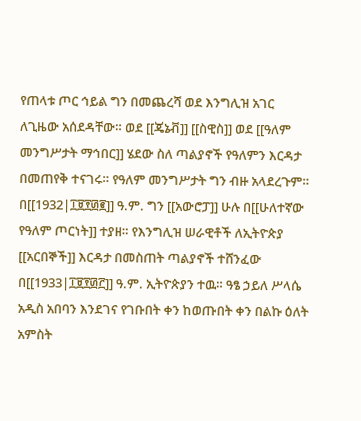የጠላቱ ጦር ኅይል ግን በመጨረሻ ወደ እንግሊዝ አገር ለጊዜው አሰደዳቸው። ወደ [[ጄኔቭ]] [[ስዊስ]] ወደ [[ዓለም መንግሥታት ማኅበር]] ሄደው ስለ ጣልያኖች የዓለምን እርዳታ በመጠየቅ ተናገሩ። የዓለም መንግሥታት ግን ብዙ አላደረጉም። በ[[1932|፲፱፻፴፪]] ዓ.ም. ግን [[አውሮፓ]] ሁሉ በ[[ሁለተኛው የዓለም ጦርነት]] ተያዘ። የእንግሊዝ ሠራዊቶች ለኢትዮጵያ [[አርበኞች]] እርዳታ በመስጠት ጣልያኖች ተሸንፈው በ[[1933|፲፱፻፴፫]] ዓ.ም. ኢትዮጵያን ተዉ። ዓፄ ኃይለ ሥላሴ አዲስ አበባን እንደገና የገቡበት ቀን ከወጡበት ቀን በልኩ ዕለት አምስት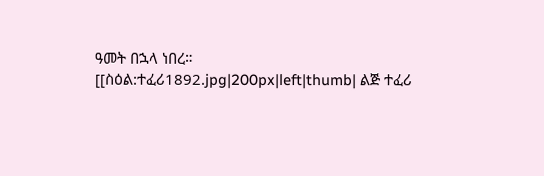ዓመት በኋላ ነበረ።
[[ስዕል:ተፈሪ1892.jpg|200px|left|thumb| ልጅ ተፈሪ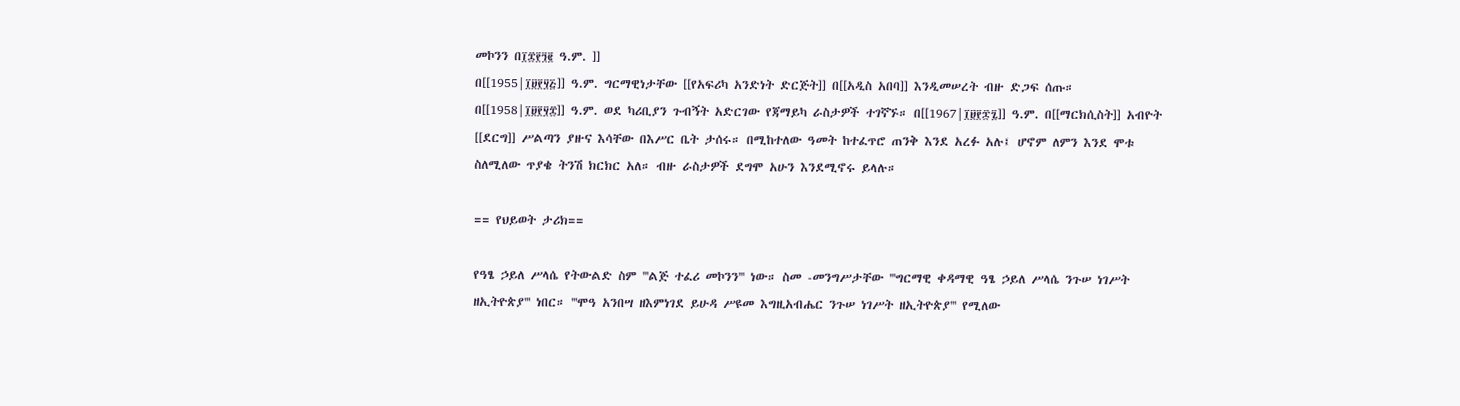መኮንን በ፲፰፻፺፪ ዓ.ም. ]]
በ[[1955|፲፱፻፶፭]] ዓ.ም. ግርማዊነታቸው [[የአፍሪካ አንድነት ድርጅት]] በ[[አዲስ አበባ]] እንዲመሠረት ብዙ ድጋፍ ሰጡ። በ[[1958|፲፱፻፶፰]] ዓ.ም. ወደ ካሪቢያን ጉብኝት አድርገው የጃማይካ ራስታዎች ተገኛኙ። በ[[1967|፲፱፻፷፯]] ዓ.ም. በ[[ማርክሲስት]] አብዮት [[ደርግ]] ሥልጣን ያዙና እሳቸው በእሥር ቤት ታሰሩ። በሚከተለው ዓመት ከተፈጥሮ ጠንቅ እንደ አረፉ አሉ፤ ሆኖም ለምን እንደ ሞቱ ስለሚለው ጥያቄ ትንሽ ክርክር አለ። ብዙ ራስታዎች ደግሞ አሁን እንደሚኖሩ ይላሉ።

== የህይወት ታሪክ==

የዓፄ ኃይለ ሥላሴ የትውልድ ስም '''ልጅ ተፈሪ መኮንን''' ነው። ስመ -መንግሥታቸው '''ግርማዊ ቀዳማዊ ዓፄ ኃይለ ሥላሴ ንጉሠ ነገሥት ዘኢትዮጵያ''' ነበር። '''ሞዓ አንበሣ ዘእምነገደ ይሁዳ ሥዩመ እግዚአብሔር ንጉሠ ነገሥት ዘኢትዮጵያ''' የሚለው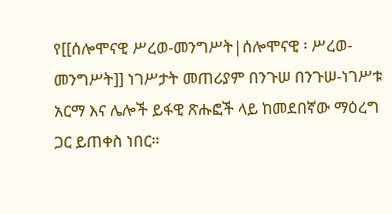የ[[ሰሎሞናዊ ሥረወ-መንግሥት|ሰሎሞናዊ ፡ ሥረወ-መንግሥት]] ነገሥታት መጠሪያም በንጉሠ በንጉሠ-ነገሥቱ አርማ እና ሌሎች ይፋዊ ጽሑፎች ላይ ከመደበኛው ማዕረግ ጋር ይጠቀስ ነበር።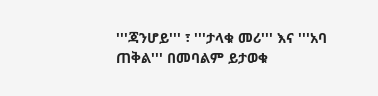'''ጃንሆይ''' ፣ '''ታላቁ መሪ''' እና '''አባ ጠቅል''' በመባልም ይታወቁ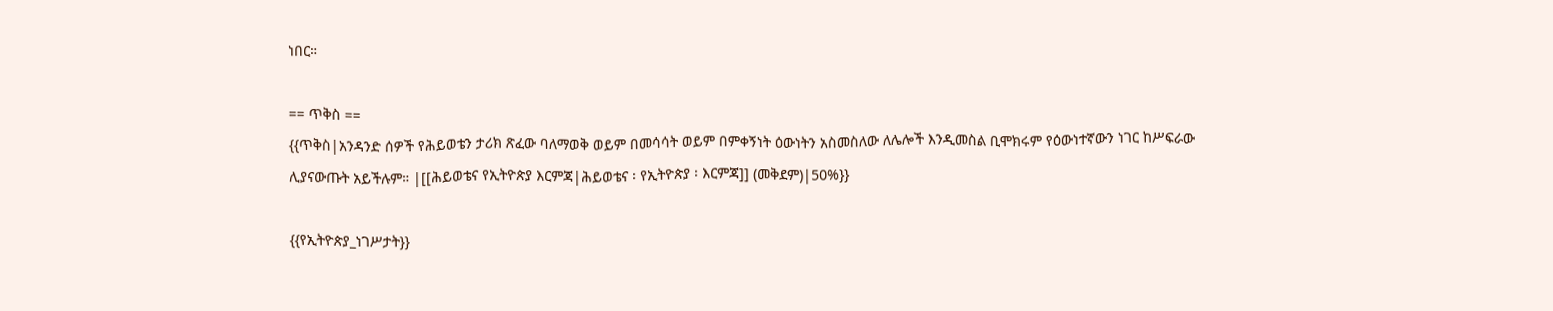ነበር።

== ጥቅስ ==
{{ጥቅስ|አንዳንድ ሰዎች የሕይወቴን ታሪክ ጽፈው ባለማወቅ ወይም በመሳሳት ወይም በምቀኝነት ዕውነትን አስመስለው ለሌሎች እንዲመስል ቢሞክሩም የዕውነተኛውን ነገር ከሥፍራው ሊያናውጡት አይችሉም። |[[ሕይወቴና የኢትዮጵያ እርምጃ|ሕይወቴና ፡ የኢትዮጵያ ፡ እርምጃ]] (መቅደም)|50%}}

{{የኢትዮጵያ_ነገሥታት}}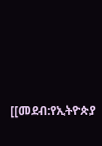[[መደብ:የኢትዮጵያ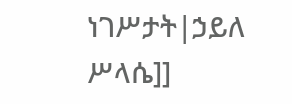ነገሥታት|ኃይለ ሥላሴ]]